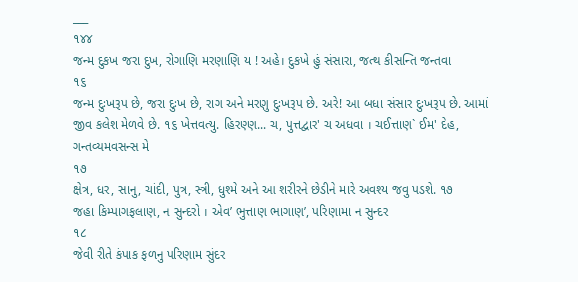___
૧૪૪
જન્મ દુકખ જરા દુખ, રોગાણિ મરણાણિ ય ! અહે। દુકખે હું સંસારા, જત્થ કીસન્તિ જન્તવા
૧૬
જન્મ દુઃખરૂપ છે, જરા દુઃખ છે, રાગ અને મરણુ દુઃખરૂપ છે. અરે! આ બધા સંસાર દુઃખરૂપ છે. આમાં જીવ કલેશ મેળવે છે. ૧૬ ખેત્તવત્યુ. હિરણ્ણ... ચ, પુત્તદ્વાર' ચ અધવા । ચઈત્તાણ` ઈમ' દેહ, ગન્તવ્યમવસન્સ મે
૧૭
ક્ષેત્ર, ધર, સાનુ, ચાંદી, પુત્ર, સ્ત્રી, ધુશ્મે અને આ શરીરને છેડીને મારે અવશ્ય જવુ પડશે. ૧૭
જહા કિમ્પાગફલાણ, ન સુન્દરો । એવ’ ભુત્તાણ ભાગાણ’, પરિણામા ન સુન્દર
૧૮
જેવી રીતે કંપાક ફળનુ પરિણામ સુંદર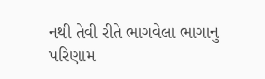નથી તેવી રીતે ભાગવેલા ભાગાનુ પરિણામ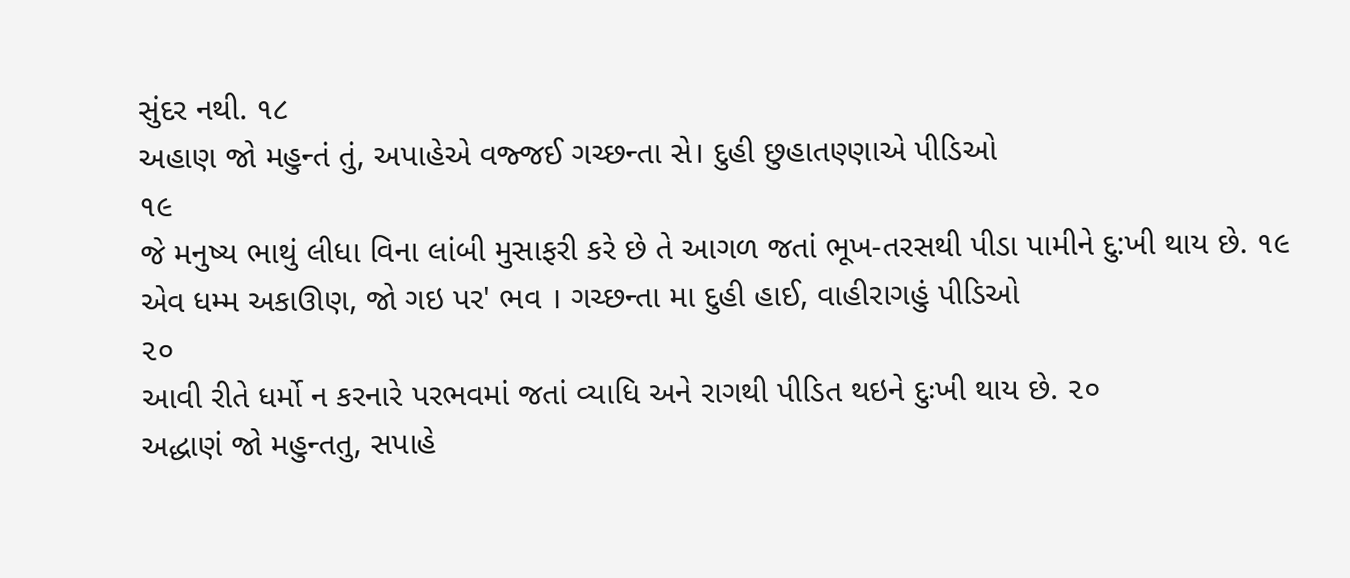સુંદર નથી. ૧૮
અહાણ જો મહુન્તં તું, અપાહેએ વજ્જઈ ગચ્છન્તા સે। દુહી છુહાતણ્ણાએ પીડિઓ
૧૯
જે મનુષ્ય ભાથું લીધા વિના લાંબી મુસાફરી કરે છે તે આગળ જતાં ભૂખ-તરસથી પીડા પામીને દુ:ખી થાય છે. ૧૯
એવ ધમ્મ અકાઊણ, જો ગઇ પર' ભવ । ગચ્છન્તા મા દુહી હાઈ, વાહીરાગહું પીડિઓ
૨૦
આવી રીતે ધર્મો ન કરનારે પરભવમાં જતાં વ્યાધિ અને રાગથી પીડિત થઇને દુઃખી થાય છે. ૨૦
અદ્ધાણં જો મહુન્તતુ, સપાહે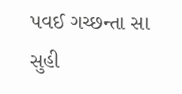પવઈ ગચ્છન્તા સા સુહી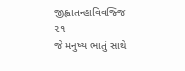જીહ્વાતન્હાવિવજ્જિ
૨૧
જે મનુષ્ય ભાતું સાથે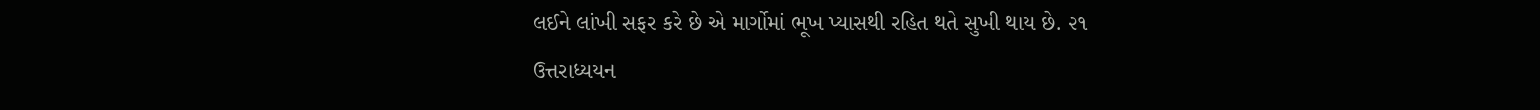લઈને લાંખી સફર કરે છે એ માર્ગોમાં ભૂખ પ્યાસથી રહિત થતે સુખી થાય છે. ૨૧
ઉત્તરાધ્યયન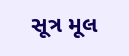સૂત્ર મૂલ